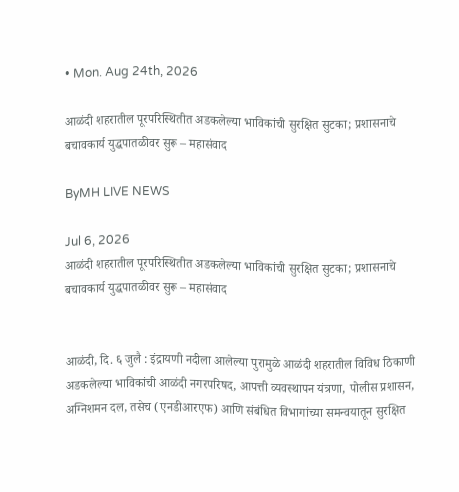• Mon. Aug 24th, 2026

आळंदी शहरातील पूरपरिस्थितीत अडकलेल्या भाविकांची सुरक्षित सुटका; प्रशासनाचे बचावकार्य युद्धपातळीवर सुरू – महासंवाद

ByMH LIVE NEWS

Jul 6, 2026
आळंदी शहरातील पूरपरिस्थितीत अडकलेल्या भाविकांची सुरक्षित सुटका; प्रशासनाचे बचावकार्य युद्धपातळीवर सुरू – महासंवाद


आळंदी, दि. ६ जुलै : इंद्रायणी नदीला आलेल्या पुरामुळे आळंदी शहरातील विविध ठिकाणी अडकलेल्या भाविकांची आळंदी नगरपरिषद, आपत्ती व्यवस्थापन यंत्रणा, पोलीस प्रशासन, अग्निशमन दल, तसेच (एनडीआरएफ) आणि संबंधित विभागांच्या समन्वयातून सुरक्षित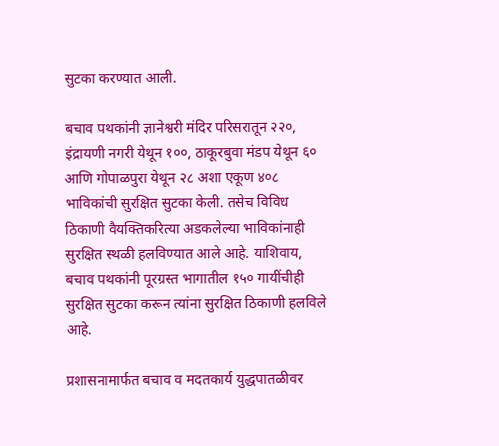सुटका करण्यात आली.

बचाव पथकांनी ज्ञानेश्वरी मंदिर परिसरातून २२०, इंद्रायणी नगरी येथून १००, ठाकूरबुवा मंडप येथून ६० आणि गोपाळपुरा येथून २८ अशा एकूण ४०८ भाविकांची सुरक्षित सुटका केली. तसेच विविध ठिकाणी वैयक्तिकरित्या अडकलेल्या भाविकांनाही सुरक्षित स्थळी हलविण्यात आले आहे. याशिवाय, बचाव पथकांनी पूरग्रस्त भागातील १५० गायींचीही सुरक्षित सुटका करून त्यांना सुरक्षित ठिकाणी हलविले आहे.

प्रशासनामार्फत बचाव व मदतकार्य युद्धपातळीवर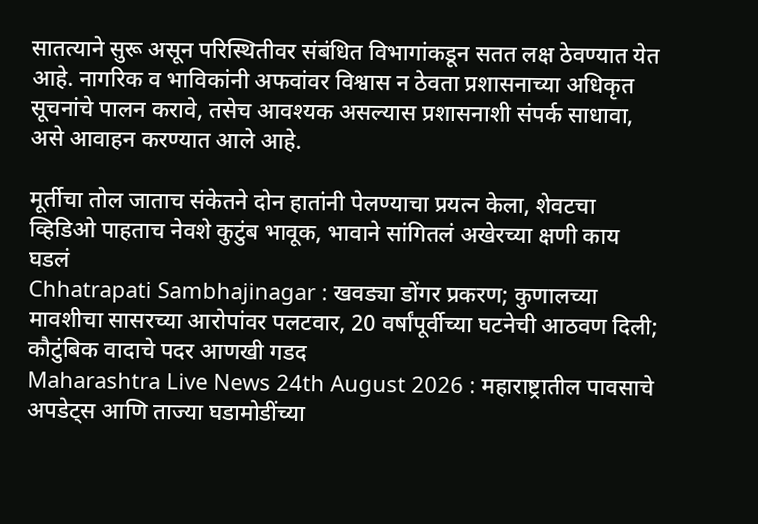सातत्याने सुरू असून परिस्थितीवर संबंधित विभागांकडून सतत लक्ष ठेवण्यात येत आहे. नागरिक व भाविकांनी अफवांवर विश्वास न ठेवता प्रशासनाच्या अधिकृत सूचनांचे पालन करावे, तसेच आवश्यक असल्यास प्रशासनाशी संपर्क साधावा, असे आवाहन करण्यात आले आहे.

मूर्तीचा तोल जाताच संकेतने दोन हातांनी पेलण्याचा प्रयत्न केला, शेवटचा व्हिडिओ पाहताच नेवशे कुटुंब भावूक, भावाने सांगितलं अखेरच्या क्षणी काय घडलं
Chhatrapati Sambhajinagar : खवड्या डोंगर प्रकरण; कुणालच्या मावशीचा सासरच्या आरोपांवर पलटवार, 20 वर्षांपूर्वीच्या घटनेची आठवण दिली; कौटुंबिक वादाचे पदर आणखी गडद
Maharashtra Live News 24th August 2026 : महाराष्ट्रातील पावसाचे अपडेट्स आणि ताज्या घडामोडींच्या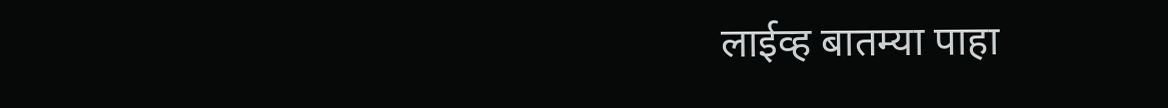लाईव्ह बातम्या पाहा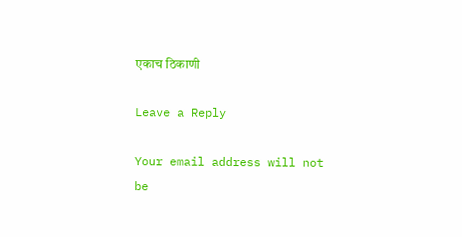एकाच ठिकाणी

Leave a Reply

Your email address will not be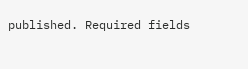published. Required fields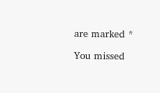are marked *

You missed